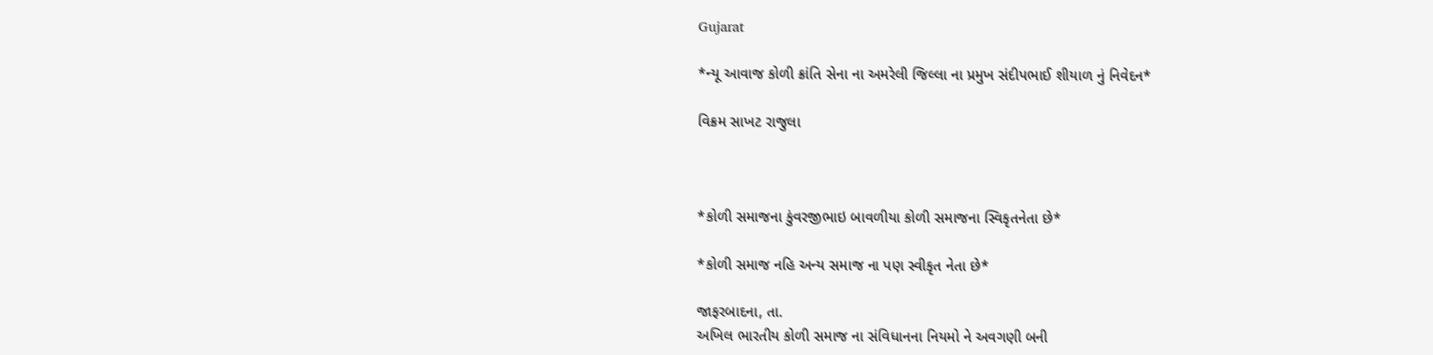Gujarat

*ન્યૂ આવાજ કોળી ક્રાંતિ સેના ના અમરેલી જિલ્લા ના પ્રમુખ સંદીપભાઈ શીયાળ નું નિવેદન*

વિક્રમ સાખટ રાજુલા



*કોળી સમાજના કુંવરજીભાઇ બાવળીયા કોળી સમાજના સ્વિકૃતનેતા છે*

*કોળી સમાજ નહિ અન્ય સમાજ ના પણ સ્વીકૃત નેતા છે*

જાફરબાદના, તા.
અખિલ ભારતીય કોળી સમાજ ના સંવિધાનના નિયમો ને અવગણી બની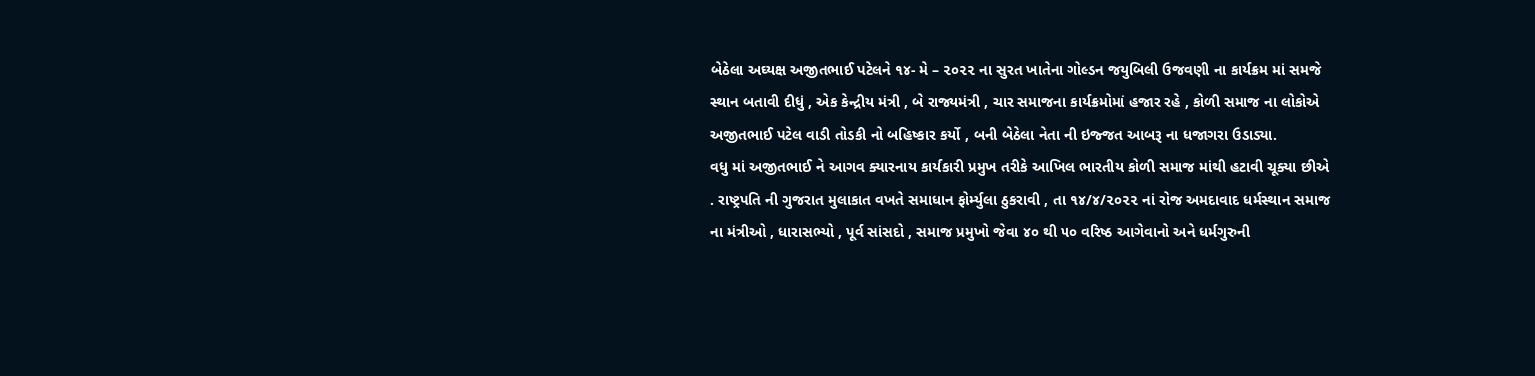બેઠેલા અઘ્યક્ષ અજીતભાઈ પટેલને ૧૪- મે – ૨૦૨૨ ના સુરત ખાતેના ગોલ્ડન જયુબિલી ઉજવણી ના કાર્યક્રમ માં સમજે સ્થાન બતાવી દીધું , એક કેન્દ્રીય મંત્રી , બે રાજ્યમંત્રી , ચાર સમાજના કાર્યક્રમોમાં હજાર રહે , કોળી સમાજ ના લોકોએ અજીતભાઈ પટેલ વાડી તોડકી નો બહિષ્કાર કર્યો , બની બેઠેલા નેતા ની ઇજ્જત આબરૂ ના ધજાગરા ઉડાડ્યા.
વધુ માં અજીતભાઈ ને આગવ ક્યારનાય કાર્યકારી પ્રમુખ તરીકે આખિલ ભારતીય કોળી સમાજ માંથી હટાવી ચૂક્યા છીએ . રાષ્ટ્રપતિ ની ગુજરાત મુલાકાત વખતે સમાધાન ફોર્મ્યુલા ઠુકરાવી , તા ૧૪/૪/૨૦૨૨ નાં રોજ અમદાવાદ ધર્મસ્થાન સમાજ ના મંત્રીઓ , ધારાસભ્યો , પૂર્વ સાંસદો , સમાજ પ્રમુખો જેવા ૪૦ થી ૫૦ વરિષ્ઠ આગેવાનો અને ધર્મગુરુની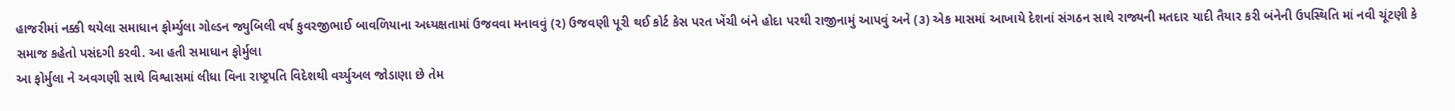હાજરીમાં નક્કી થયેલા સમાધાન ફોર્મ્યુલા ગોલ્ડન જ્યુબિલી વર્ષ કુવરજીભાઈ બાવળિયાના અધ્યક્ષતામાં ઉજવવા મનાવવું (૨) ઉજવણી પૂરી થઈ કોર્ટ કેસ પરત ખેંચી બંને હોદા પરથી રાજીનામું આપવું અને (૩) એક માસમાં આખાયે દેશનાં સંગઠન સાથે રાજ્યની મતદાર યાદી તૈયાર કરી બંનેની ઉપસ્થિતિ માં નવી ચૂંટણી કે સમાજ કહેતો પસંદગી કરવી. આ હતી સમાધાન ફોર્મુલા
આ ફોર્મુલા ને અવગણી સાથે વિશ્વાસમાં લીધા વિના રાષ્ટ્રપતિ વિદેશથી વર્ચ્યુઅલ જોડાણા છે તેમ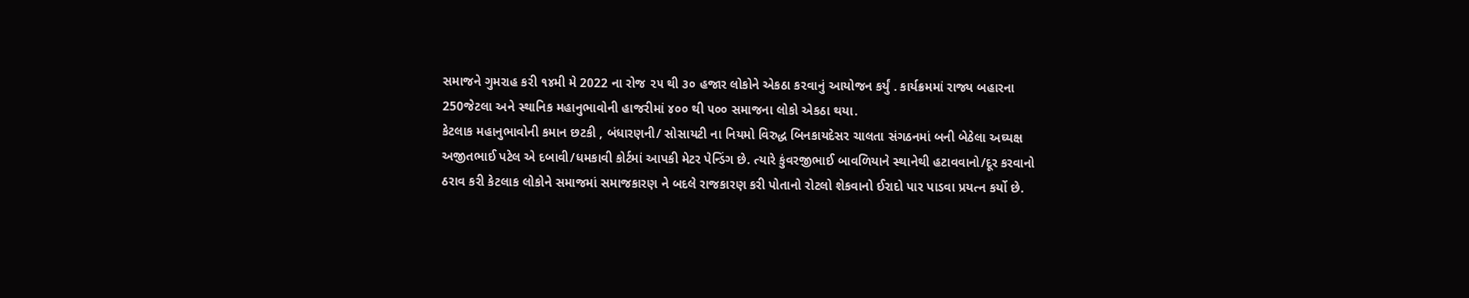સમાજને ગુમરાહ કરી ૧૪મી મે 2022 ના રોજ ૨૫ થી ૩૦ હજાર લોકોને એકઠા કરવાનું આયોજન કર્યું . કાર્યક્રમમાં રાજ્ય બહારના 250જેટલા અને સ્થાનિક મહાનુભાવોની હાજરીમાં ૪૦૦ થી ૫૦૦ સમાજના લોકો એકઠા થયા.
કેટલાક મહાનુભાવોની કમાન છટકી , બંધારણની/ સોસાયટી ના નિયમો વિરુદ્ધ બિનકાયદેસર ચાલતા સંગઠનમાં બની બેઠેલા અઘ્યક્ષ અજીતભાઈ પટેલ એ દબાવી/ધમકાવી કોર્ટમાં આપકી મેટર પેન્ડિંગ છે. ત્યારે કુંવરજીભાઈ બાવળિયાને સ્થાનેથી હટાવવાનો/દૂર કરવાનો ઠરાવ કરી કેટલાક લોકોને સમાજમાં સમાજકારણ ને બદલે રાજકારણ કરી પોતાનો રોટલો શેકવાનો ઈરાદો પાર પાડવા પ્રયત્ન કર્યો છે.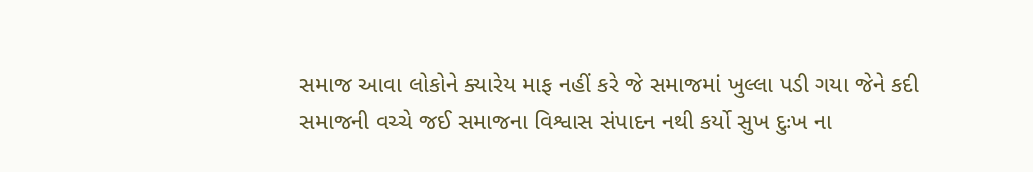સમાજ આવા લોકોને ક્યારેય માફ નહીં કરે જે સમાજમાં ખુલ્લા પડી ગયા જેને કદી સમાજની વચ્ચે જઈ સમાજના વિશ્વાસ સંપાદન નથી કર્યો સુખ દુઃખ ના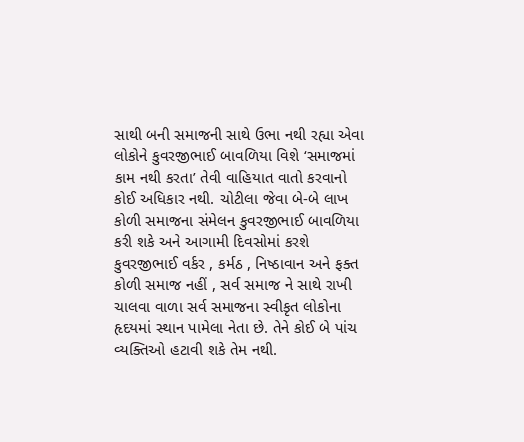સાથી બની સમાજની સાથે ઉભા નથી રહ્યા એવા લોકોને કુવરજીભાઈ બાવળિયા વિશે ‘સમાજમાં કામ નથી કરતા’ તેવી વાહિયાત વાતો કરવાનો કોઈ અધિકાર નથી. ચોટીલા જેવા બે-બે લાખ કોળી સમાજના સંમેલન કુવરજીભાઈ બાવળિયા કરી શકે અને આગામી દિવસોમાં કરશે કુવરજીભાઈ વર્કર , કર્મઠ , નિષ્ઠાવાન અને ફક્ત કોળી સમાજ નહીં , સર્વ સમાજ ને સાથે રાખી ચાલવા વાળા સર્વ સમાજના સ્વીકૃત લોકોના હૃદયમાં સ્થાન પામેલા નેતા છે. તેને કોઈ બે પાંચ વ્યક્તિઓ હટાવી શકે તેમ નથી.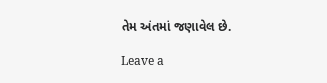તેમ અંતમાં જણાવેલ છે.

Leave a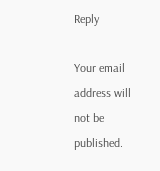Reply

Your email address will not be published.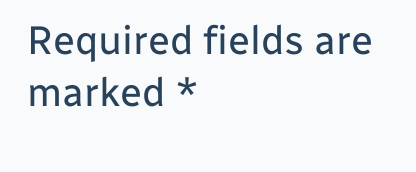Required fields are marked *